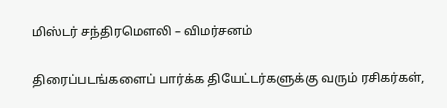மிஸ்டர் சந்திரமௌலி – விமர்சனம்

திரைப்படங்களைப் பார்க்க தியேட்டர்களுக்கு வரும் ரசிகர்கள்,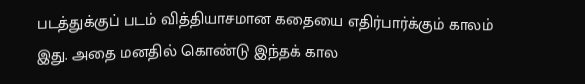படத்துக்குப் படம் வித்தியாசமான கதையை எதிர்பார்க்கும் காலம் இது. அதை மனதில் கொண்டு இந்தக் கால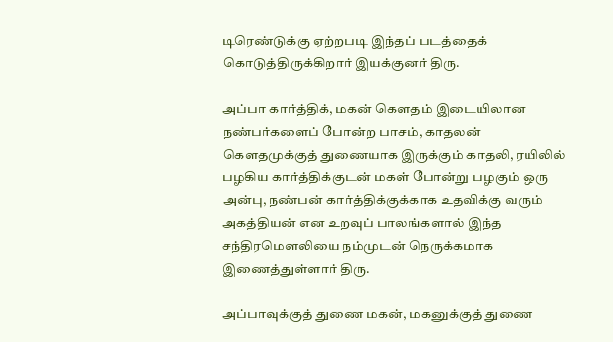டிரெண்டுக்கு ஏற்றபடி இந்தப் படத்தைக் கொடுத்திருக்கிறார் இயக்குனர் திரு.

அப்பா கார்த்திக், மகன் கௌதம் இடையிலான நண்பர்களைப் போன்ற பாசம், காதலன் கௌதமுக்குத் துணையாக இருக்கும் காதலி, ரயிலில் பழகிய கார்த்திக்குடன் மகள் போன்று பழகும் ஒரு அன்பு, நண்பன் கார்த்திக்குக்காக உதவிக்கு வரும் அகத்தியன் என உறவுப் பாலங்களால் இந்த சந்திரமௌலியை நம்முடன் நெருக்கமாக இணைத்துள்ளார் திரு.

அப்பாவுக்குத் துணை மகன், மகனுக்குத் துணை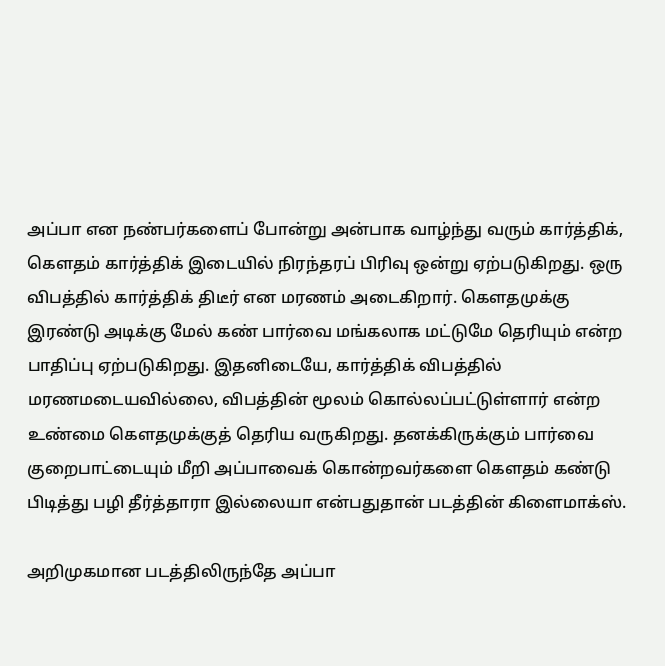அப்பா என நண்பர்களைப் போன்று அன்பாக வாழ்ந்து வரும் கார்த்திக், கௌதம் கார்த்திக் இடையில் நிரந்தரப் பிரிவு ஒன்று ஏற்படுகிறது. ஒரு விபத்தில் கார்த்திக் திடீர் என மரணம் அடைகிறார். கௌதமுக்கு இரண்டு அடிக்கு மேல் கண் பார்வை மங்கலாக மட்டுமே தெரியும் என்ற பாதிப்பு ஏற்படுகிறது. இதனிடையே, கார்த்திக் விபத்தில் மரணமடையவில்லை, விபத்தின் மூலம் கொல்லப்பட்டுள்ளார் என்ற உண்மை கௌதமுக்குத் தெரிய வருகிறது. தனக்கிருக்கும் பார்வை குறைபாட்டையும் மீறி அப்பாவைக் கொன்றவர்களை கௌதம் கண்டு பிடித்து பழி தீர்த்தாரா இல்லையா என்பதுதான் படத்தின் கிளைமாக்ஸ்.

அறிமுகமான படத்திலிருந்தே அப்பா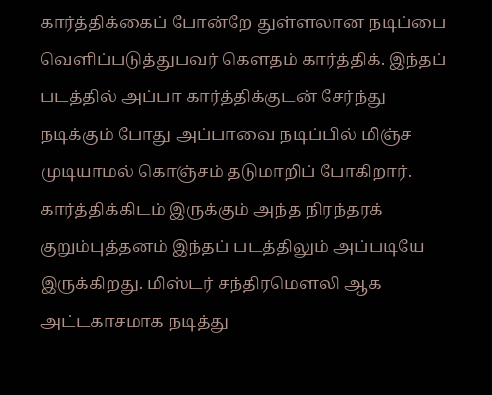கார்த்திக்கைப் போன்றே துள்ளலான நடிப்பை வெளிப்படுத்துபவர் கௌதம் கார்த்திக். இந்தப் படத்தில் அப்பா கார்த்திக்குடன் சேர்ந்து நடிக்கும் போது அப்பாவை நடிப்பில் மிஞ்ச முடியாமல் கொஞ்சம் தடுமாறிப் போகிறார். கார்த்திக்கிடம் இருக்கும் அந்த நிரந்தரக் குறும்புத்தனம் இந்தப் படத்திலும் அப்படியே இருக்கிறது. மிஸ்டர் சந்திரமௌலி ஆக அட்டகாசமாக நடித்து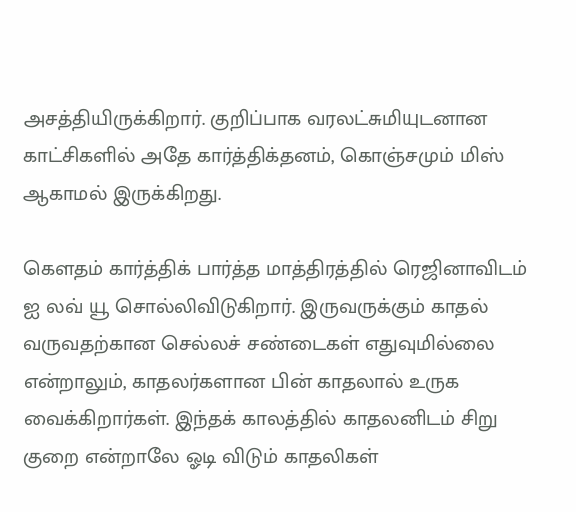அசத்தியிருக்கிறார். குறிப்பாக வரலட்சுமியுடனான காட்சிகளில் அதே கார்த்திக்தனம், கொஞ்சமும் மிஸ் ஆகாமல் இருக்கிறது.

கௌதம் கார்த்திக் பார்த்த மாத்திரத்தில் ரெஜினாவிடம் ஐ லவ் யூ சொல்லிவிடுகிறார். இருவருக்கும் காதல் வருவதற்கான செல்லச் சண்டைகள் எதுவுமில்லை என்றாலும், காதலர்களான பின் காதலால் உருக வைக்கிறார்கள். இந்தக் காலத்தில் காதலனிடம் சிறு குறை என்றாலே ஓடி விடும் காதலிகள்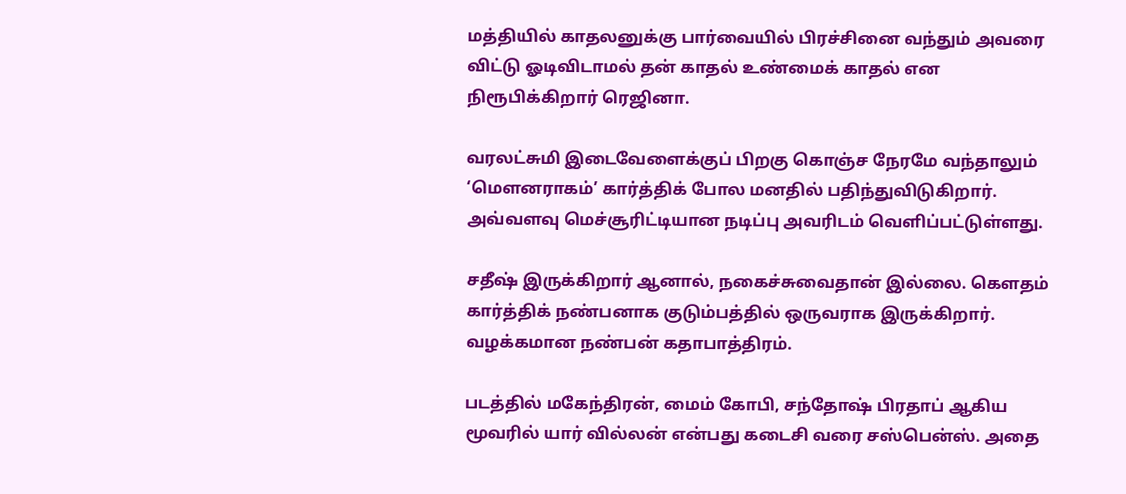மத்தியில் காதலனுக்கு பார்வையில் பிரச்சினை வந்தும் அவரை விட்டு ஓடிவிடாமல் தன் காதல் உண்மைக் காதல் என நிரூபிக்கிறார் ரெஜினா.

வரலட்சுமி இடைவேளைக்குப் பிறகு கொஞ்ச நேரமே வந்தாலும் ‘மௌனராகம்’ கார்த்திக் போல மனதில் பதிந்துவிடுகிறார்.  அவ்வளவு மெச்சூரிட்டியான நடிப்பு அவரிடம் வெளிப்பட்டுள்ளது.

சதீஷ் இருக்கிறார் ஆனால், நகைச்சுவைதான் இல்லை. கௌதம் கார்த்திக் நண்பனாக குடும்பத்தில் ஒருவராக இருக்கிறார். வழக்கமான நண்பன் கதாபாத்திரம்.

படத்தில் மகேந்திரன், மைம் கோபி, சந்தோஷ் பிரதாப் ஆகிய மூவரில் யார் வில்லன் என்பது கடைசி வரை சஸ்பென்ஸ். அதை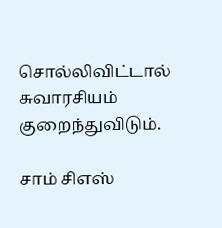சொல்லிவிட்டால் சுவாரசியம் குறைந்துவிடும்.

சாம் சிஎஸ்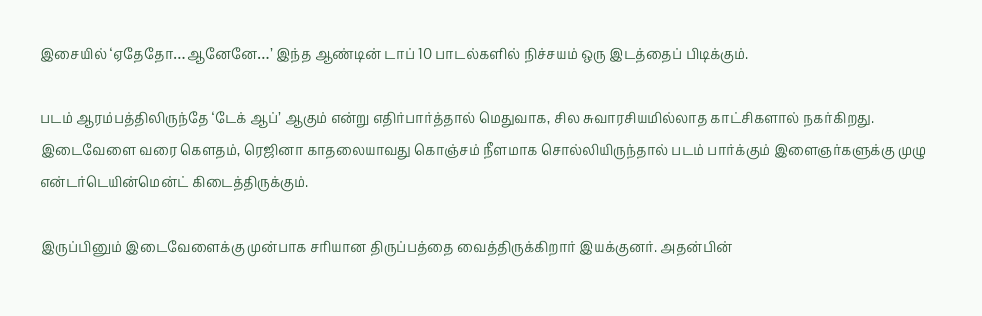இசையில் ‘ஏதேதோ…ஆனேனே…’ இந்த ஆண்டின் டாப் 10 பாடல்களில் நிச்சயம் ஒரு இடத்தைப் பிடிக்கும்.

படம் ஆரம்பத்திலிருந்தே ‘டேக் ஆப்’ ஆகும் என்று எதிர்பார்த்தால் மெதுவாக, சில சுவாரசியமில்லாத காட்சிகளால் நகர்கிறது. இடைவேளை வரை கௌதம், ரெஜினா காதலையாவது கொஞ்சம் நீளமாக சொல்லியிருந்தால் படம் பார்க்கும் இளைஞர்களுக்கு முழு என்டர்டெயின்மென்ட் கிடைத்திருக்கும்.

இருப்பினும் இடைவேளைக்கு முன்பாக சரியான திருப்பத்தை வைத்திருக்கிறார் இயக்குனர். அதன்பின்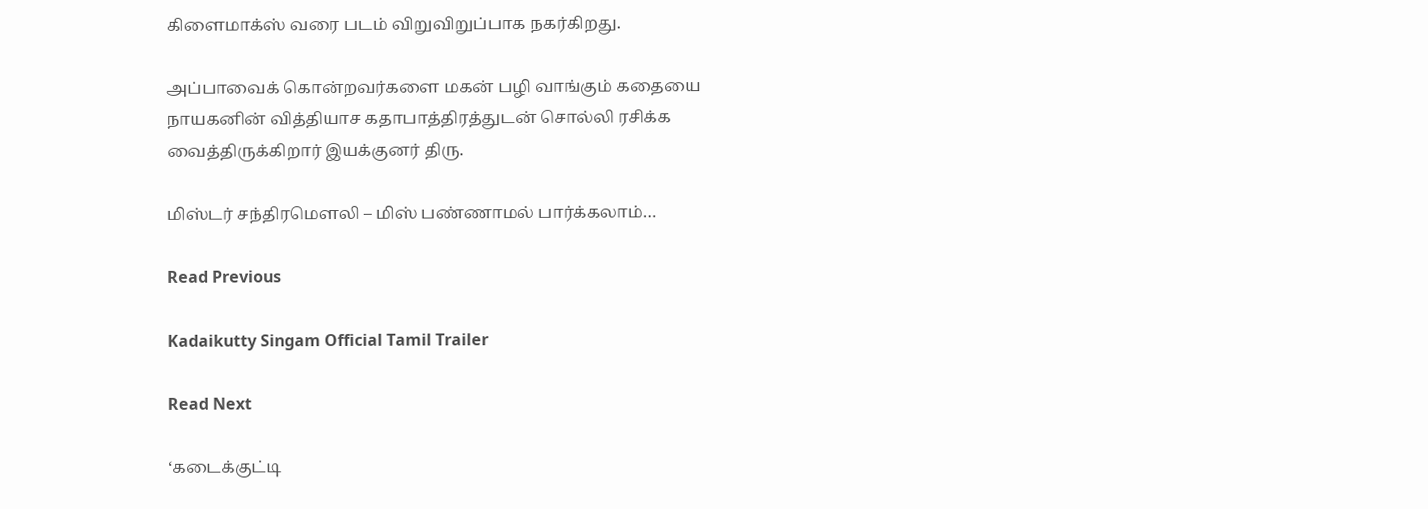கிளைமாக்ஸ் வரை படம் விறுவிறுப்பாக நகர்கிறது.

அப்பாவைக் கொன்றவர்களை மகன் பழி வாங்கும் கதையை நாயகனின் வித்தியாச கதாபாத்திரத்துடன் சொல்லி ரசிக்க வைத்திருக்கிறார் இயக்குனர் திரு.

மிஸ்டர் சந்திரமௌலி – மிஸ் பண்ணாமல் பார்க்கலாம்…

Read Previous

Kadaikutty Singam Official Tamil Trailer

Read Next

‘கடைக்குட்டி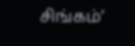சிங்கம்’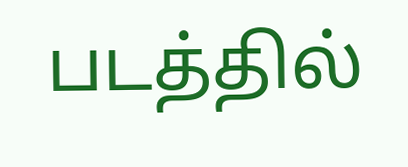படத்தில்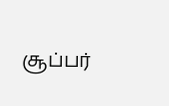சூப்பர்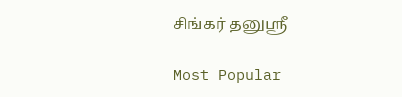சிங்கர் தனுஸ்ரீ

Most Popular